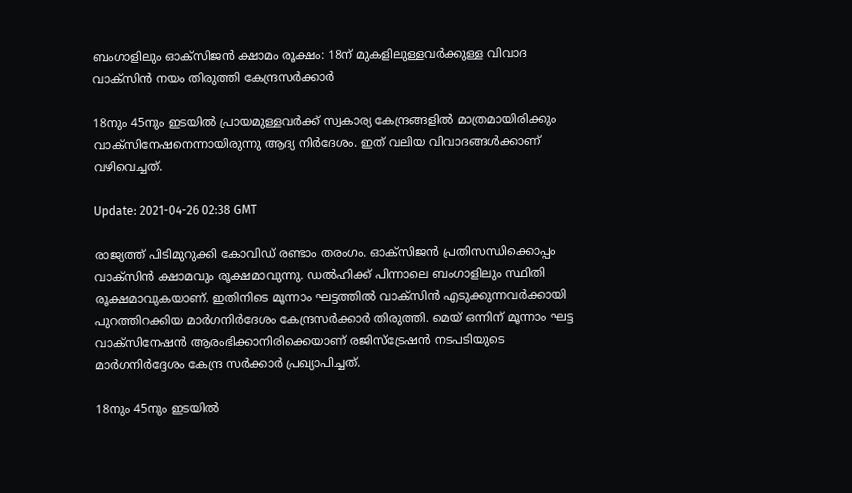ബംഗാളിലും ഓക്സിജന്‍ ക്ഷാമം രൂക്ഷം: 18ന് മുകളിലുള്ളവർക്കുള്ള വിവാദ വാക്‌സിൻ നയം തിരുത്തി കേന്ദ്രസർക്കാർ

18നും 45നും ഇടയിൽ പ്രായമുള്ളവർക്ക് സ്വകാര്യ കേന്ദ്രങ്ങളിൽ മാത്രമായിരിക്കും വാക്സിനേഷനെന്നായിരുന്നു ആദ്യ നിർദേശം. ഇത് വലിയ വിവാദങ്ങൾക്കാണ് വഴിവെച്ചത്.

Update: 2021-04-26 02:38 GMT

രാജ്യത്ത് പിടിമുറുക്കി കോവിഡ് രണ്ടാം തരംഗം. ഓക്സിജൻ പ്രതിസന്ധിക്കൊപ്പം വാക്സിൻ ക്ഷാമവും രൂക്ഷമാവുന്നു. ഡൽഹിക്ക് പിന്നാലെ ബംഗാളിലും സ്ഥിതി രൂക്ഷമാവുകയാണ്. ഇതിനിടെ മൂന്നാം ഘട്ടത്തിൽ വാക്സിൻ എടുക്കുന്നവർക്കായി പുറത്തിറക്കിയ മാർഗനിർദേശം കേന്ദ്രസര്‍ക്കാർ തിരുത്തി. മെയ് ഒന്നിന് മൂന്നാം ഘട്ട വാക്സിനേഷൻ ആരംഭിക്കാനിരിക്കെയാണ് രജിസ്ട്രേഷൻ നടപടിയുടെ മാർഗനിർദ്ദേശം കേന്ദ്ര സർക്കാർ പ്രഖ്യാപിച്ചത്.

18നും 45നും ഇടയിൽ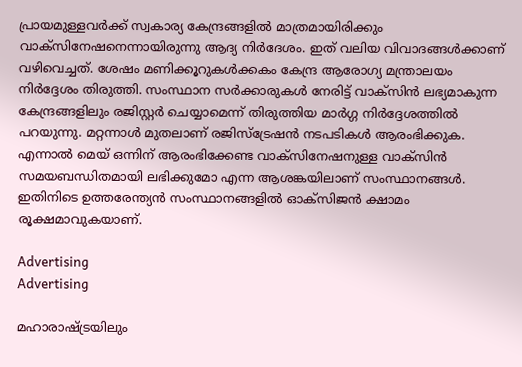പ്രായമുള്ളവർക്ക് സ്വകാര്യ കേന്ദ്രങ്ങളിൽ മാത്രമായിരിക്കും വാക്സിനേഷനെന്നായിരുന്നു ആദ്യ നിർദേശം. ഇത് വലിയ വിവാദങ്ങൾക്കാണ് വഴിവെച്ചത്. ശേഷം മണിക്കൂറുകൾക്കകം കേന്ദ്ര ആരോഗ്യ മന്ത്രാലയം നിർദ്ദേശം തിരുത്തി. സംസ്ഥാന സർക്കാരുകൾ നേരിട്ട് വാക്സിൻ ലഭ്യമാകുന്ന കേന്ദ്രങ്ങളിലും രജിസ്റ്റർ ചെയ്യാമെന്ന് തിരുത്തിയ മാർഗ്ഗ നിർദ്ദേശത്തിൽ പറയുന്നു. മറ്റന്നാൾ മുതലാണ് രജിസ്ട്രേഷൻ നടപടികൾ ആരംഭിക്കുക. എന്നാൽ മെയ് ഒന്നിന് ആരംഭിക്കേണ്ട വാക്സിനേഷനുള്ള വാക്സിൻ സമയബന്ധിതമായി ലഭിക്കുമോ എന്ന ആശങ്കയിലാണ് സംസ്ഥാനങ്ങൾ. ഇതിനിടെ ഉത്തരേന്ത്യൻ സംസ്ഥാനങ്ങളിൽ ഓക്സിജൻ ക്ഷാമം രൂക്ഷമാവുകയാണ്.

Advertising
Advertising

മഹാരാഷ്ട്രയിലും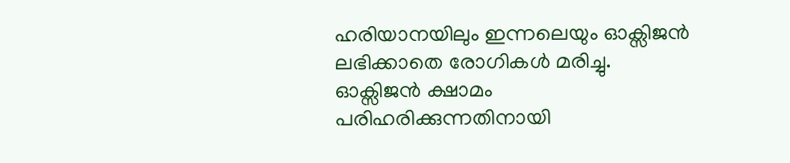ഹരിയാനയിലും ഇന്നലെയും ഓക്സിജൻ ലഭിക്കാതെ രോഗികൾ മരിച്ചു. ഓക്സിജൻ ക്ഷാമം പരിഹരിക്കുന്നതിനായി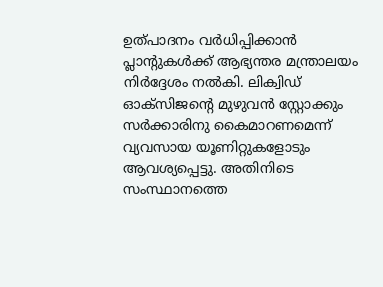ഉത്പാദനം വർധിപ്പിക്കാൻ പ്ലാന്റുകൾക്ക് ആഭ്യന്തര മന്ത്രാലയം നിർദ്ദേശം നൽകി. ലിക്വിഡ് ഓക്സിജന്റെ മുഴുവൻ സ്റ്റോക്കും സർക്കാരിനു കൈമാറണമെന്ന് വ്യവസായ യൂണിറ്റുകളോടും ആവശ്യപ്പെട്ടു. അതിനിടെ സംസ്ഥാനത്തെ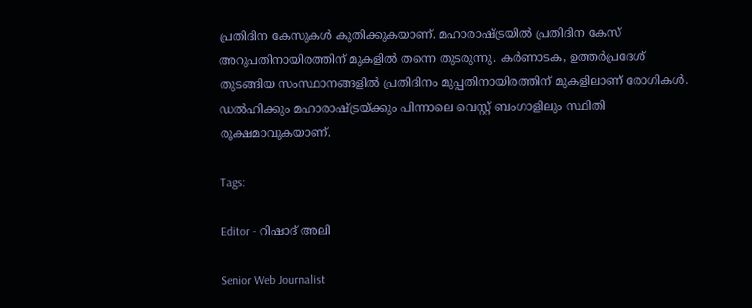പ്രതിദിന കേസുകൾ കുതിക്കുകയാണ്. മഹാരാഷ്ട്രയിൽ പ്രതിദിന കേസ് അറുപതിനായിരത്തിന് മുകളിൽ തന്നെ തുടരുന്നു. കർണാടക, ഉത്തർപ്രദേശ് തുടങ്ങിയ സംസ്ഥാനങ്ങളില്‍ പ്രതിദിനം മുപ്പതിനായിരത്തിന് മുകളിലാണ് രോഗികൾ. ഡല്‍ഹിക്കും മഹാരാഷ്ട്രയ്ക്കും പിന്നാലെ വെസ്റ്റ് ബംഗാളിലും സ്ഥിതി രൂക്ഷമാവുകയാണ്.

Tags:

Editor - റിഷാദ് അലി

Senior Web Journalist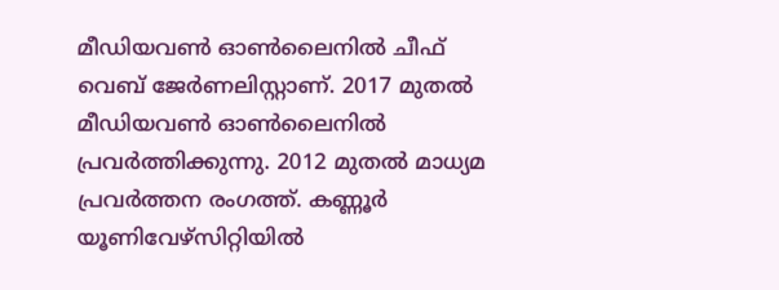മീഡിയവൺ ഓൺലൈനിൽ ചീഫ് വെബ് ജേർണലിസ്റ്റാണ്. 2017 മുതൽ മീഡിയവൺ ഓൺലൈനിൽ പ്രവർത്തിക്കുന്നു. 2012 മുതൽ മാധ്യമ പ്രവർത്തന രംഗത്ത്. കണ്ണൂര്‍ യൂണിവേഴ്‌സിറ്റിയിൽ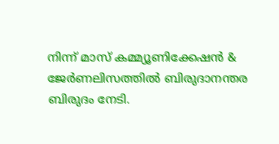നിന്ന് മാസ് കമ്മ്യൂണിക്കേഷന്‍ & ജേര്‍ണലിസത്തില്‍ ബിരുദാനന്തര ബിരുദം നേടി.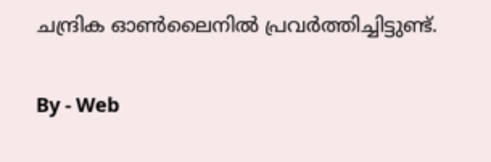ചന്ദ്രിക ഓണ്‍ലൈനില്‍ പ്രവര്‍ത്തിച്ചിട്ടുണ്ട്.

By - Web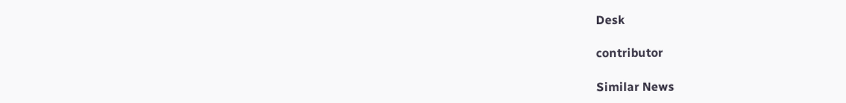Desk

contributor

Similar News